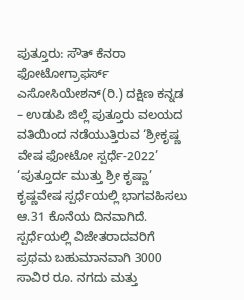ಪುತ್ತೂರು: ಸೌತ್ ಕೆನರಾ ಫೋಟೋಗ್ರಾಫರ್ಸ್ ಎಸೋಸಿಯೇಶನ್(ರಿ.) ದಕ್ಷಿಣ ಕನ್ನಡ – ಉಡುಪಿ ಜಿಲ್ಲೆ ಪುತ್ತೂರು ವಲಯದ ವತಿಯಿಂದ ನಡೆಯುತ್ತಿರುವ ‘ಶ್ರೀಕೃಷ್ಣ ವೇಷ ಫೋಟೋ ಸ್ಪರ್ಧೆ-2022’ ‘ಪುತ್ತೂರ್ದ ಮುತ್ತು ಶ್ರೀ ಕೃಷ್ಣಾ’ ಕೃಷ್ಣವೇಷ ಸ್ಪರ್ಧೆಯಲ್ಲಿ ಭಾಗವಹಿಸಲು ಆ.31 ಕೊನೆಯ ದಿನವಾಗಿದೆ.
ಸ್ಪರ್ಧೆಯಲ್ಲಿ ವಿಜೇತರಾದವರಿಗೆ ಪ್ರಥಮ ಬಹುಮಾನವಾಗಿ 3000 ಸಾವಿರ ರೂ. ನಗದು ಮತ್ತು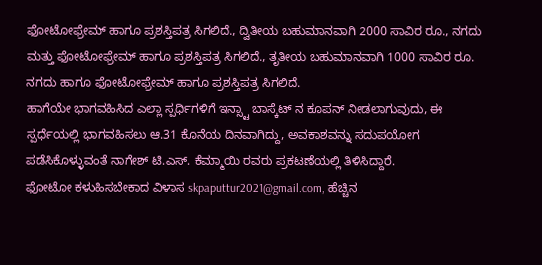ಫೋಟೋಫ್ರೇಮ್ ಹಾಗೂ ಪ್ರಶಸ್ತಿಪತ್ರ ಸಿಗಲಿದೆ., ದ್ವಿತೀಯ ಬಹುಮಾನವಾಗಿ 2000 ಸಾವಿರ ರೂ., ನಗದು ಮತ್ತು ಫೋಟೋಫ್ರೇಮ್ ಹಾಗೂ ಪ್ರಶಸ್ತಿಪತ್ರ ಸಿಗಲಿದೆ., ತೃತೀಯ ಬಹುಮಾನವಾಗಿ 1000 ಸಾವಿರ ರೂ. ನಗದು ಹಾಗೂ ಫೋಟೋಫ್ರೇಮ್ ಹಾಗೂ ಪ್ರಶಸ್ತಿಪತ್ರ ಸಿಗಲಿದೆ.
ಹಾಗೆಯೇ ಭಾಗವಹಿಸಿದ ಎಲ್ಲಾ ಸ್ಪರ್ಧಿಗಳಿಗೆ ಇನ್ಸ್ಟಾ ಬಾಸ್ಕೆಟ್ ನ ಕೂಪನ್ ನೀಡಲಾಗುವುದು, ಈ ಸ್ಪರ್ಧೆಯಲ್ಲಿ ಭಾಗವಹಿಸಲು ಆ.31 ಕೊನೆಯ ದಿನವಾಗಿದ್ದು, ಅವಕಾಶವನ್ನು ಸದುಪಯೋಗ ಪಡೆಸಿಕೊಳ್ಳುವಂತೆ ನಾಗೇಶ್ ಟಿ.ಎಸ್. ಕೆಮ್ಮಾಯಿ ರವರು ಪ್ರಕಟಣೆಯಲ್ಲಿ ತಿಳಿಸಿದ್ದಾರೆ.
ಫೋಟೋ ಕಳುಹಿಸಬೇಕಾದ ವಿಳಾಸ skpaputtur2021@gmail.com, ಹೆಚ್ಚಿನ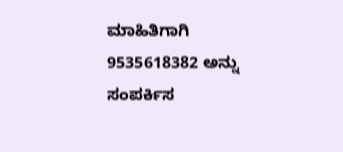ಮಾಹಿತಿಗಾಗಿ 9535618382 ಅನ್ನು ಸಂಪರ್ಕಿಸ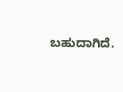ಬಹುದಾಗಿದೆ.